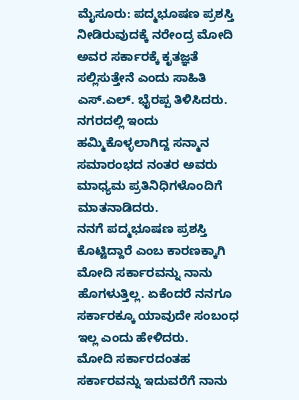ಮೈಸೂರು: ಪದ್ಮಭೂಷಣ ಪ್ರಶಸ್ತಿ ನೀಡಿರುವುದಕ್ಕೆ ನರೇಂದ್ರ ಮೋದಿ ಅವರ ಸರ್ಕಾರಕ್ಕೆ ಕೃತಜ್ಞತೆ ಸಲ್ಲಿಸುತ್ತೇನೆ ಎಂದು ಸಾಹಿತಿ ಎಸ್.ಎಲ್. ಭೈರಪ್ಪ ತಿಳಿಸಿದರು.
ನಗರದಲ್ಲಿ ಇಂದು ಹಮ್ಮಿಕೊಳ್ಳಲಾಗಿದ್ದ ಸನ್ಮಾನ ಸಮಾರಂಭದ ನಂತರ ಅವರು ಮಾಧ್ಯಮ ಪ್ರತಿನಿಧಿಗಳೊಂದಿಗೆ ಮಾತನಾಡಿದರು.
ನನಗೆ ಪದ್ಮಭೂಷಣ ಪ್ರಶಸ್ತಿ ಕೊಟ್ಟಿದ್ದಾರೆ ಎಂಬ ಕಾರಣಕ್ಕಾಗಿ ಮೋದಿ ಸರ್ಕಾರವನ್ನು ನಾನು ಹೊಗಳುತ್ತಿಲ್ಲ. ಏಕೆಂದರೆ ನನಗೂ ಸರ್ಕಾರಕ್ಕೂ ಯಾವುದೇ ಸಂಬಂಧ ಇಲ್ಲ ಎಂದು ಹೇಳಿದರು.
ಮೋದಿ ಸರ್ಕಾರದಂತಹ ಸರ್ಕಾರವನ್ನು ಇದುವರೆಗೆ ನಾನು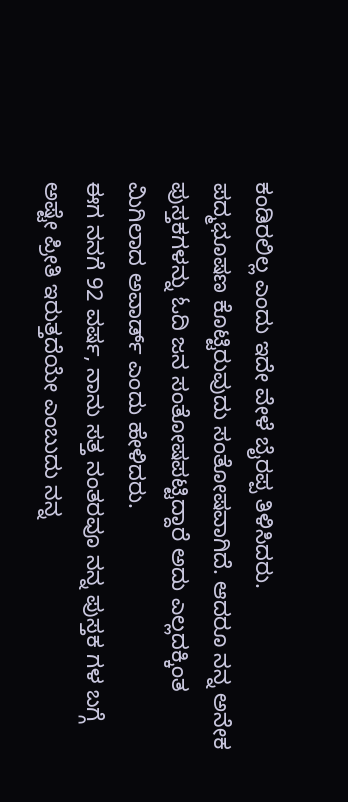ಕಂಡಿರಲಿಲ್ಲ ಎಂದು ಇದೇ ವೇಳೆ ಬೈರಪ್ಪ ತಿಳಿಸಿದರು.
ಪದ್ಮಭೂಷಣ ಕೊಟ್ಟಿರುವುದು ಸಂತೋಷವಾಗಿದೆ. ಆದರೂ ನನ್ನ ಅನೇಕ ಪುಸ್ತಕಗಳನ್ನು ಓದಿ ಜನ ಸಂತೋಷಪಟ್ಟಿದ್ದಾರೆ ಅದು ಎಲ್ಲದಕ್ಕಿಂತ ಮಿಗಿಲಾದ ಅವಾರ್ಡ್ ಎಂದು ಹೇಳಿದರು.
ಈಗ ನನಗೆ 92 ವರ್ಷ, ನಾನು ಸತ್ತ ನಂತರವೂ ನನ್ನ ಪುಸ್ತಕ ಗಳ ಬಗ್ಗೆ ಅಷ್ಟೇ ಪ್ರೀತಿ ಇರುತ್ತದೆಯೇ ಎಂಬುದು ನನ್ನ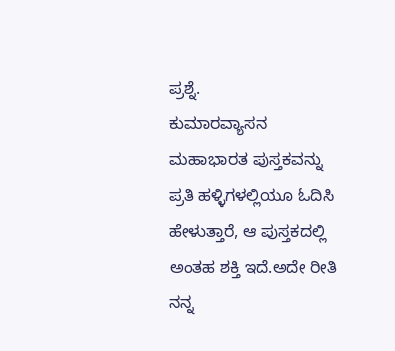ಪ್ರಶ್ನೆ.
ಕುಮಾರವ್ಯಾಸನ ಮಹಾಭಾರತ ಪುಸ್ತಕವನ್ನು ಪ್ರತಿ ಹಳ್ಳಿಗಳಲ್ಲಿಯೂ ಓದಿಸಿ ಹೇಳುತ್ತಾರೆ, ಆ ಪುಸ್ತಕದಲ್ಲಿ ಅಂತಹ ಶಕ್ತಿ ಇದೆ.ಅದೇ ರೀತಿ ನನ್ನ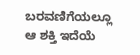ಬರವಣಿಗೆಯಲ್ಲೂ ಆ ಶಕ್ತಿ ಇದೆಯೆ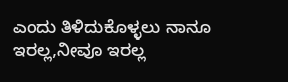ಎಂದು ತಿಳಿದುಕೊಳ್ಳಲು ನಾನೂ ಇರಲ್ಲ,ನೀವೂ ಇರಲ್ಲ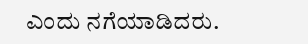ಎಂದು ನಗೆಯಾಡಿದರು.